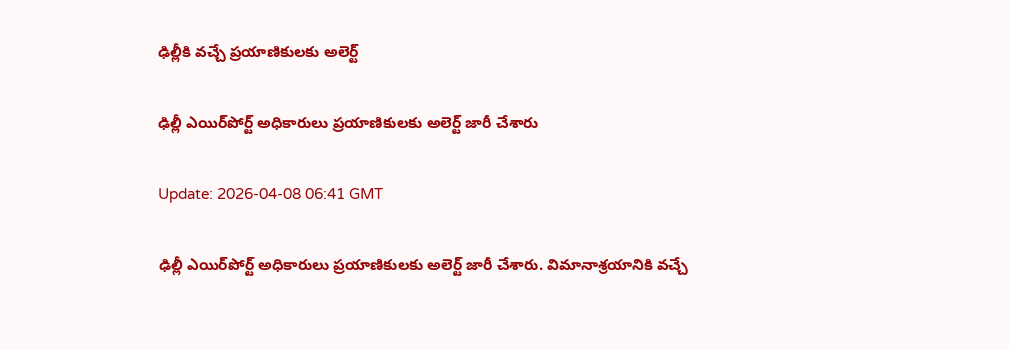ఢిల్లీకి వచ్చే ప్రయాణికులకు అలెర్ట్

ఢిల్లీ ఎయిర్‌పోర్ట్‌ అధికారులు ప్రయాణికులకు అలెర్ట్ జారీ చేశారు

Update: 2026-04-08 06:41 GMT

ఢిల్లీ ఎయిర్‌పోర్ట్‌ అధికారులు ప్రయాణికులకు అలెర్ట్ జారీ చేశారు. విమానాశ్రయానికి వచ్చే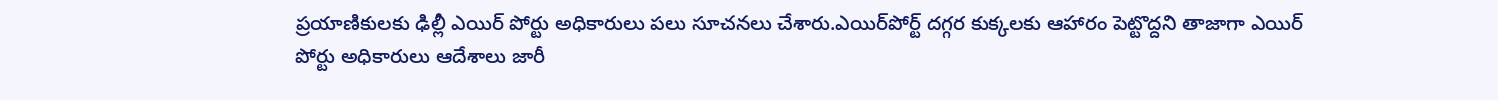ప్రయాణికులకు ఢిల్లీ ఎయిర్ పోర్టు అధికారులు పలు సూచనలు చేశారు.ఎయిర్‌పోర్ట్ దగ్గర కుక్కలకు ఆహారం పెట్టొద్దని తాజాగా ఎయిర్ పోర్టు అధికారులు ఆదేశాలు జారీ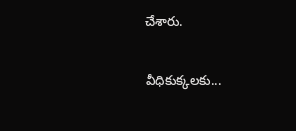చేశారు.

వీధికుక్కలకు...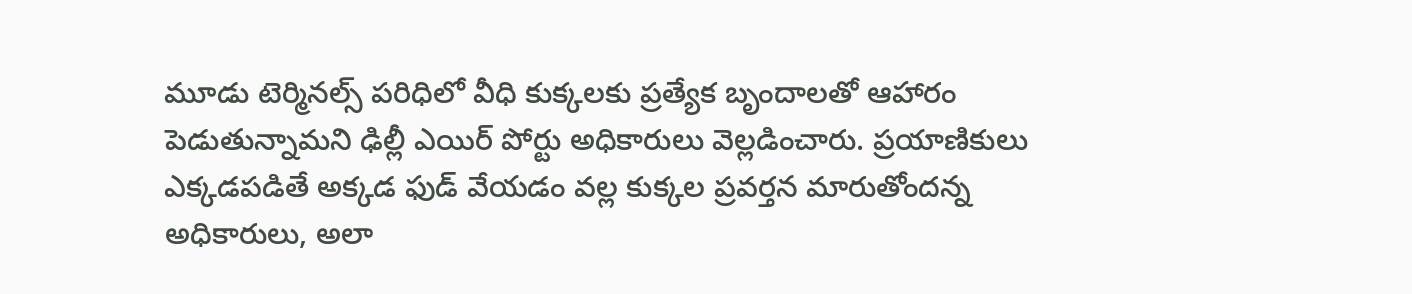మూడు టెర్మినల్స్ పరిధిలో వీధి కుక్కలకు ప్రత్యేక బృందాలతో ఆహారం పెడుతున్నామని ఢిల్లీ ఎయిర్ పోర్టు అధికారులు వెల్లడించారు. ప్రయాణికులు ఎక్కడపడితే అక్కడ ఫుడ్ వేయడం వల్ల కుక్కల ప్రవర్తన మారుతోందన్న అధికారులు, అలా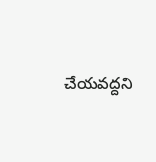చేయవద్దని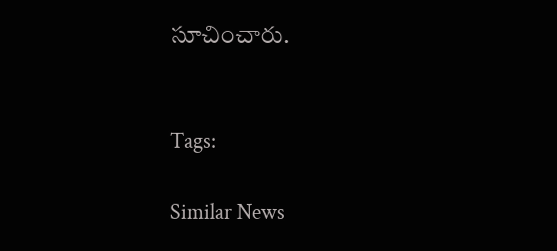సూచించారు.


Tags:

Similar News